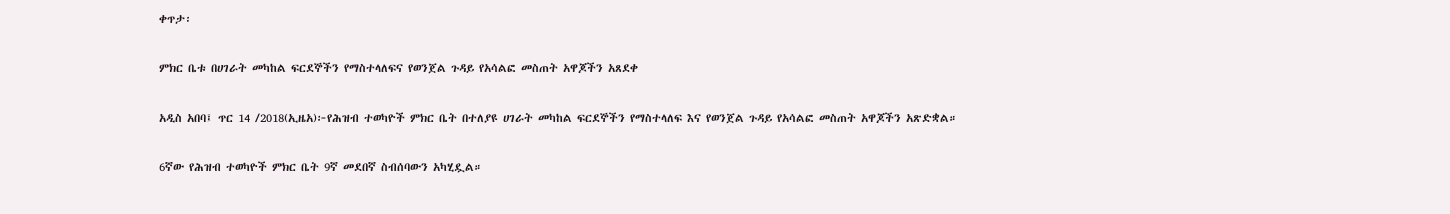ቀጥታ፡

ምክር ቤቱ በሀገራት መካከል ፍርደኞችን የማስተላለፍና የወንጀል ጉዳይ የአሳልፎ መስጠት አዋጆችን አጸደቀ

አዲስ አበባ፤ ጥር 14 /2018(ኢዜአ)፦የሕዝብ ተወካዮች ምክር ቤት በተለያዩ ሀገራት መካከል ፍርደኞችን የማስተላለፍ እና የወንጀል ጉዳይ የአሳልፎ መስጠት አዋጆችን አጽድቋል።

6ኛው የሕዝብ ተወካዮች ምክር ቤት 9ኛ መደበኛ ስብሰባውን አካሂዷል።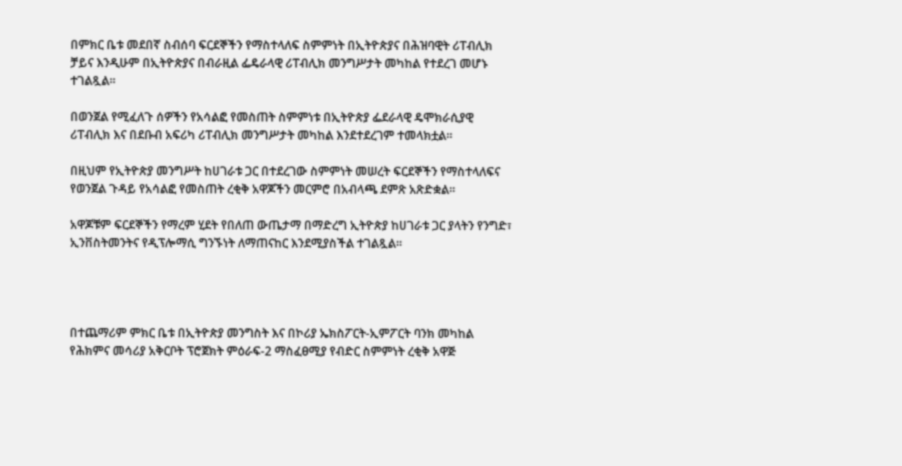በምክር ቤቱ መደበኛ ስብሰባ ፍርደኞችን የማስተላለፍ ስምምነት በኢትዮጵያና በሕዝባዊት ሪፐብሊክ ቻይና እንዲሁም በኢትዮጵያና በብራዚል ፌዴራላዊ ሪፐብሊክ መንግሥታት መካከል የተደረገ መሆኑ ተገልጿል።

በወንጀል የሚፈለጉ ሰዎችን የአሳልፎ የመስጠት ስምምነቱ በኢትዮጵያ ፌደራላዊ ዴሞክራሲያዊ ሪፐብሊክ እና በደቡብ አፍሪካ ሪፐብሊክ መንግሥታት መካከል እንደተደረገም ተመላክቷል።

በዚህም የኢትዮጵያ መንግሥት ከሀገራቱ ጋር በተደረገው ስምምነት መሠረት ፍርደኞችን የማስተላለፍና የወንጀል ጉዳይ የአሳልፎ የመስጠት ረቂቅ አዋጆችን መርምሮ በአብላጫ ደምጽ አጽድቋል።

አዋጆቹም ፍርደኞችን የማረም ሂደት የበለጠ ውጤታማ በማድረግ ኢትዮጵያ ከሀገራቱ ጋር ያላትን የንግድ፣ ኢንቨስትመንትና የዲፕሎማሲ ግንኙነት ለማጠናከር እንደሚያስችል ተገልጿል።




በተጨማሪም ምክር ቤቱ በኢትዮጵያ መንግስት እና በኮሪያ ኤክስፖርት-ኢምፖርት ባንክ መካከል የሕክምና መሳሪያ አቅርቦት ፕሮጀክት ምዕራፍ-2 ማስፈፀሚያ የብድር ስምምነት ረቂቅ አዋጅ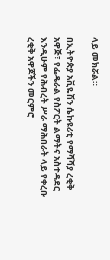ላይ መክሯል።

በኢትዮጵያ አቪዬሽን ሴኩዩሪቲ የማሻሻያ ረቂቅ አዋጅ፣ የፌዴራል የስፖርት ልማትና አስተዳደር እንዲሁም የሕብረት ሥራ ማሕበራት ላይ የቀረቡ ረቂቅ አዋጆችን መርምሮ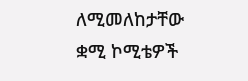ለሚመለከታቸው ቋሚ ኮሚቴዎች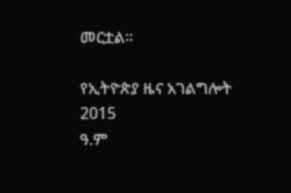መርቷል።

የኢትዮጵያ ዜና አገልግሎት
2015
ዓ.ም